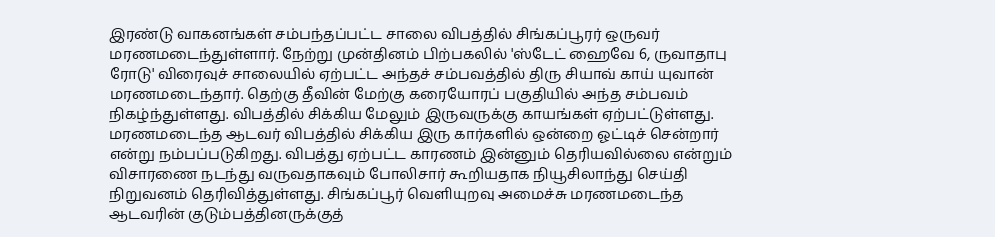இரண்டு வாகனங்கள் சம்பந்தப்பட்ட சாலை விபத்தில் சிங்கப்பூரர் ஒருவர் மரணமடைந்துள்ளார். நேற்று முன்தினம் பிற்பகலில் 'ஸ்டேட் ஹைவே 6, ருவாதாபு ரோடு' விரைவுச் சாலையில் ஏற்பட்ட அந்தச் சம்பவத்தில் திரு சியாவ் காய் யுவான் மரணமடைந்தார். தெற்கு தீவின் மேற்கு கரையோரப் பகுதியில் அந்த சம்பவம் நிகழ்ந்துள்ளது. விபத்தில் சிக்கிய மேலும் இருவருக்கு காயங்கள் ஏற்பட்டுள்ளது. மரணமடைந்த ஆடவர் விபத்தில் சிக்கிய இரு கார்களில் ஒன்றை ஓட்டிச் சென்றார் என்று நம்பப்படுகிறது. விபத்து ஏற்பட்ட காரணம் இன்னும் தெரியவில்லை என்றும் விசாரணை நடந்து வருவதாகவும் போலிசார் கூறியதாக நியூசிலாந்து செய்தி நிறுவனம் தெரிவித்துள்ளது. சிங்கப்பூர் வெளியுறவு அமைச்சு மரணமடைந்த ஆடவரின் குடும்பத்தினருக்குத்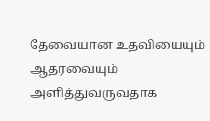தேவையான உதவியையும் ஆதரவையும் அளித்துவருவதாக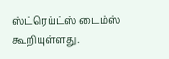ஸ்ட்ரெய்ட்ஸ் டைம்ஸ் கூறியுள்ளது.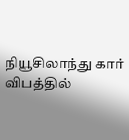நியூசிலாந்து கார் விபத்தில்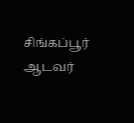சிங்கப்பூர் ஆடவர்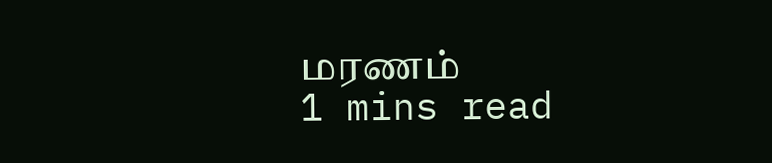மரணம்
1 mins read